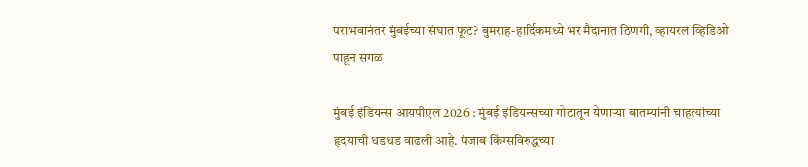पराभवानंतर मुंबईच्या संघात फूट? बुमराह-हार्दिकमध्ये भर मैदानात ठिणगी, व्हायरल व्हिडिओ पाहून सगळ

मुंबई इंडियन्स आयपीएल 2026 : मुंबई इंडियन्सच्या गोटातून येणाऱ्या बातम्यांनी चाहत्यांच्या हृदयाची धडधड वाढली आहे. पंजाब किंग्सविरुद्धच्या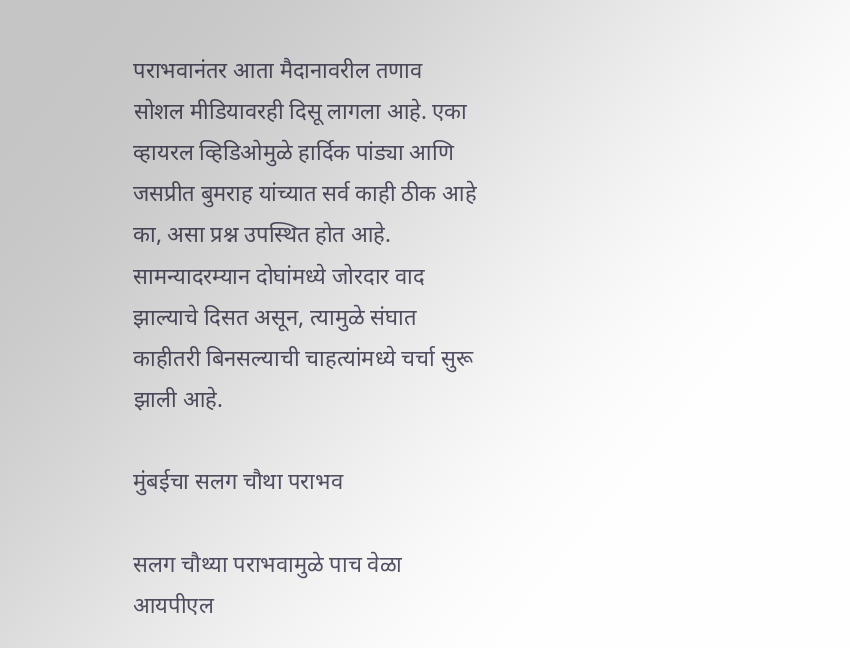पराभवानंतर आता मैदानावरील तणाव सोशल मीडियावरही दिसू लागला आहे. एका व्हायरल व्हिडिओमुळे हार्दिक पांड्या आणि जसप्रीत बुमराह यांच्यात सर्व काही ठीक आहे का, असा प्रश्न उपस्थित होत आहे. सामन्यादरम्यान दोघांमध्ये जोरदार वाद झाल्याचे दिसत असून, त्यामुळे संघात काहीतरी बिनसल्याची चाहत्यांमध्ये चर्चा सुरू झाली आहे.

मुंबईचा सलग चौथा पराभव

सलग चौथ्या पराभवामुळे पाच वेळा आयपीएल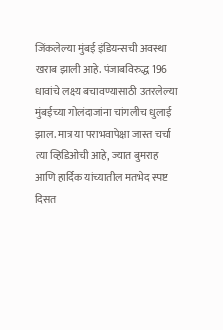जिंकलेल्या मुंबई इंडियन्सची अवस्था खराब झाली आहे. पंजाबविरुद्ध 196 धावांचे लक्ष्य बचावण्यासाठी उतरलेल्या मुंबईच्या गोलंदाजांना चांगलीच धुलाई झाल. मात्र या पराभवापेक्षा जास्त चर्चा त्या व्हिडिओची आहे, ज्यात बुमराह आणि हार्दिक यांच्यातील मतभेद स्पष्ट दिसत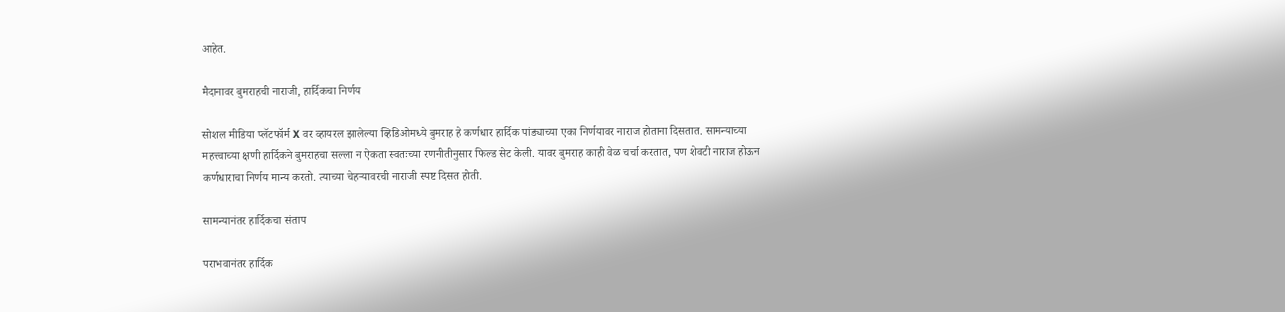आहेत.

मैदानावर बुमराहची नाराजी, हार्दिकचा निर्णय

सोशल मीडिया प्लॅटफॉर्म X वर व्हायरल झालेल्या व्हिडिओमध्ये बुमराह हे कर्णधार हार्दिक पांड्याच्या एका निर्णयावर नाराज होताना दिसतात. सामन्याच्या महत्त्वाच्या क्षणी हार्दिकने बुमराहचा सल्ला न ऐकता स्वतःच्या रणनीतीनुसार फिल्ड सेट केली. यावर बुमराह काही वेळ चर्चा करतात, पण शेवटी नाराज होऊन कर्णधाराचा निर्णय मान्य करतो. त्याच्या चेहऱ्यावरची नाराजी स्पष्ट दिसत होती.

सामन्यानंतर हार्दिकचा संताप

पराभवानंतर हार्दिक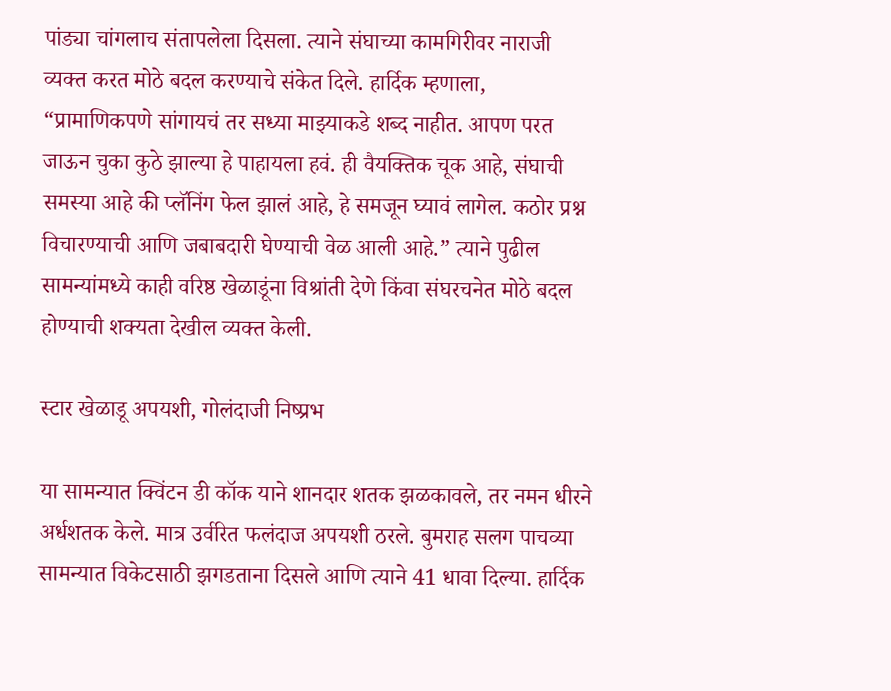पांड्या चांगलाच संतापलेला दिसला. त्याने संघाच्या कामगिरीवर नाराजी व्यक्त करत मोठे बदल करण्याचे संकेत दिले. हार्दिक म्हणाला, “प्रामाणिकपणे सांगायचं तर सध्या माझ्याकडे शब्द नाहीत. आपण परत जाऊन चुका कुठे झाल्या हे पाहायला हवं. ही वैयक्तिक चूक आहे, संघाची समस्या आहे की प्लॅनिंग फेल झालं आहे, हे समजून घ्यावं लागेल. कठोर प्रश्न विचारण्याची आणि जबाबदारी घेण्याची वेळ आली आहे.” त्याने पुढील सामन्यांमध्ये काही वरिष्ठ खेळाडूंना विश्रांती देणे किंवा संघरचनेत मोठे बदल होण्याची शक्यता देखील व्यक्त केली.

स्टार खेळाडू अपयशी, गोलंदाजी निष्प्रभ

या सामन्यात क्विंटन डी कॉक याने शानदार शतक झळकावले, तर नमन धीरने अर्धशतक केले. मात्र उर्वरित फलंदाज अपयशी ठरले. बुमराह सलग पाचव्या सामन्यात विकेटसाठी झगडताना दिसले आणि त्याने 41 धावा दिल्या. हार्दिक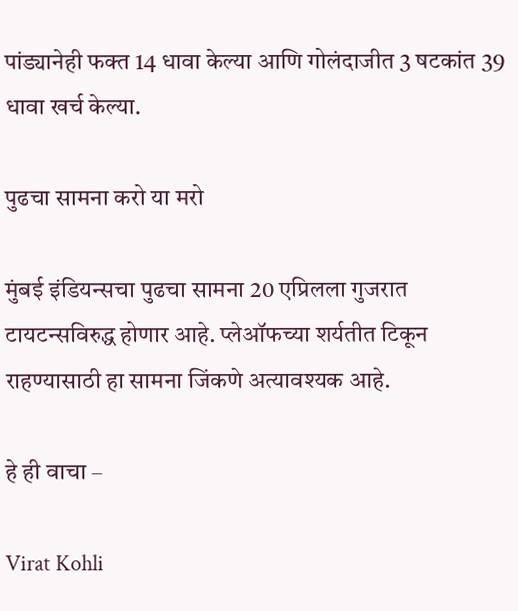पांड्यानेही फक्त 14 धावा केल्या आणि गोलंदाजीत 3 षटकांत 39 धावा खर्च केल्या.

पुढचा सामना करो या मरो

मुंबई इंडियन्सचा पुढचा सामना 20 एप्रिलला गुजरात टायटन्सविरुद्ध होणार आहे. प्लेऑफच्या शर्यतीत टिकून राहण्यासाठी हा सामना जिंकणे अत्यावश्यक आहे.

हे ही वाचा –

Virat Kohli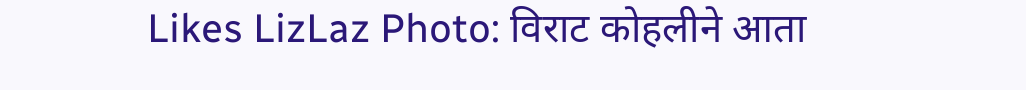Likes LizLaz Photo: विराट कोहलीने आता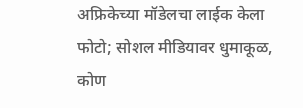अफ्रिकेच्या मॉडेलचा लाईक केला फोटो; सोशल मीडियावर धुमाकूळ, कोण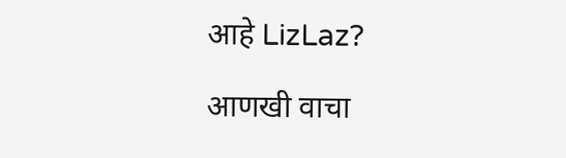आहे LizLaz?

आणखी वाचा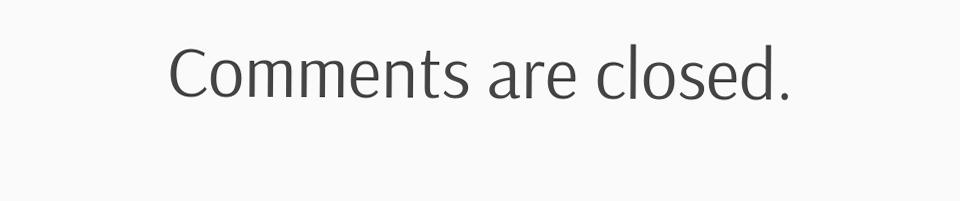Comments are closed.